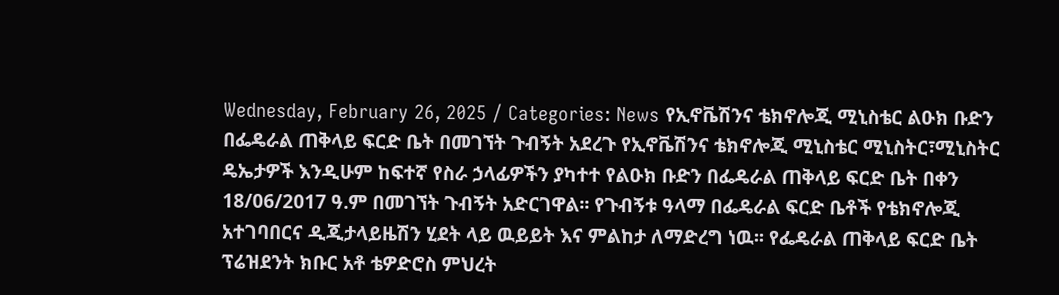Wednesday, February 26, 2025 / Categories: News የኢኖቬሽንና ቴክኖሎጂ ሚኒስቴር ልዑክ ቡድን በፌዴራል ጠቅላይ ፍርድ ቤት በመገኘት ጉብኝት አደረጉ የኢኖቬሽንና ቴክኖሎጂ ሚኒስቴር ሚኒስትር፣ሚኒስትር ዴኤታዎች እንዲሁም ከፍተኛ የስራ ኃላፊዎችን ያካተተ የልዑክ ቡድን በፌዴራል ጠቅላይ ፍርድ ቤት በቀን 18/06/2017 ዓ.ም በመገኘት ጉብኝት አድርገዋል፡፡ የጉብኝቱ ዓላማ በፌዴራል ፍርድ ቤቶች የቴክኖሎጂ አተገባበርና ዲጂታላይዜሽን ሂደት ላይ ዉይይት እና ምልከታ ለማድረግ ነዉ፡፡ የፌዴራል ጠቅላይ ፍርድ ቤት ፕሬዝደንት ክቡር አቶ ቴዎድሮስ ምህረት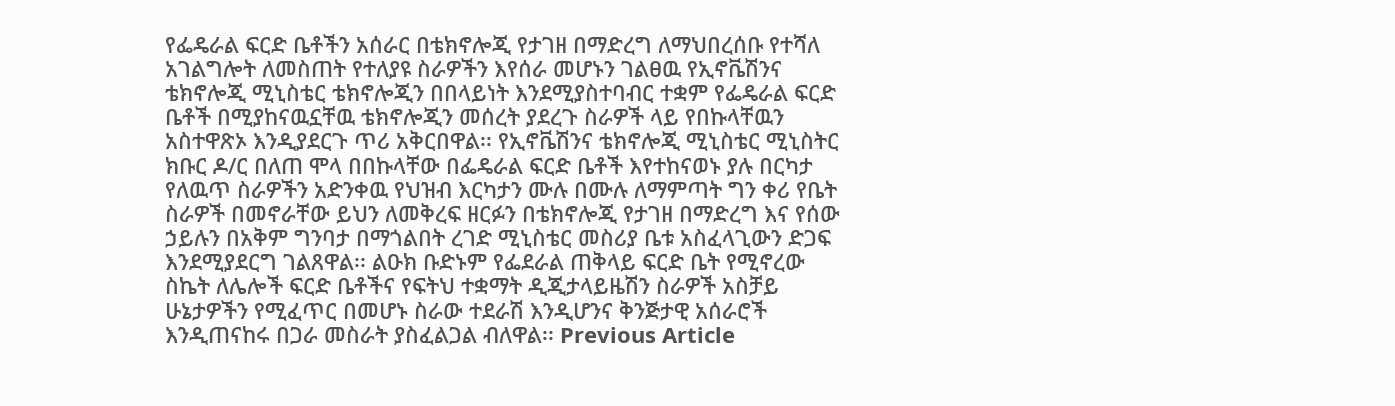የፌዴራል ፍርድ ቤቶችን አሰራር በቴክኖሎጂ የታገዘ በማድረግ ለማህበረሰቡ የተሻለ አገልግሎት ለመስጠት የተለያዩ ስራዎችን እየሰራ መሆኑን ገልፀዉ የኢኖቬሽንና ቴክኖሎጂ ሚኒስቴር ቴክኖሎጂን በበላይነት እንደሚያስተባብር ተቋም የፌዴራል ፍርድ ቤቶች በሚያከናዉኗቸዉ ቴክኖሎጂን መሰረት ያደረጉ ስራዎች ላይ የበኩላቸዉን አስተዋጽኦ እንዲያደርጉ ጥሪ አቅርበዋል፡፡ የኢኖቬሽንና ቴክኖሎጂ ሚኒስቴር ሚኒስትር ክቡር ዶ/ር በለጠ ሞላ በበኩላቸው በፌዴራል ፍርድ ቤቶች እየተከናወኑ ያሉ በርካታ የለዉጥ ስራዎችን አድንቀዉ የህዝብ እርካታን ሙሉ በሙሉ ለማምጣት ግን ቀሪ የቤት ስራዎች በመኖራቸው ይህን ለመቅረፍ ዘርፉን በቴክኖሎጂ የታገዘ በማድረግ እና የሰው ኃይሉን በአቅም ግንባታ በማጎልበት ረገድ ሚኒስቴር መስሪያ ቤቱ አስፈላጊውን ድጋፍ እንደሚያደርግ ገልጸዋል፡፡ ልዑክ ቡድኑም የፌደራል ጠቅላይ ፍርድ ቤት የሚኖረው ስኬት ለሌሎች ፍርድ ቤቶችና የፍትህ ተቋማት ዲጂታላይዜሽን ስራዎች አስቻይ ሁኔታዎችን የሚፈጥር በመሆኑ ስራው ተደራሽ እንዲሆንና ቅንጅታዊ አሰራሮች እንዲጠናከሩ በጋራ መስራት ያስፈልጋል ብለዋል፡፡ Previous Article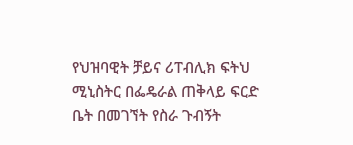የህዝባዊት ቻይና ሪፐብሊክ ፍትህ ሚኒስትር በፌዴራል ጠቅላይ ፍርድ ቤት በመገኘት የስራ ጉብኝት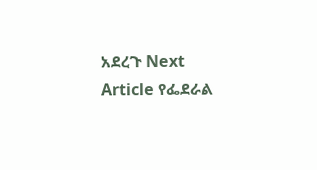አደረጉ Next Article የፌደራል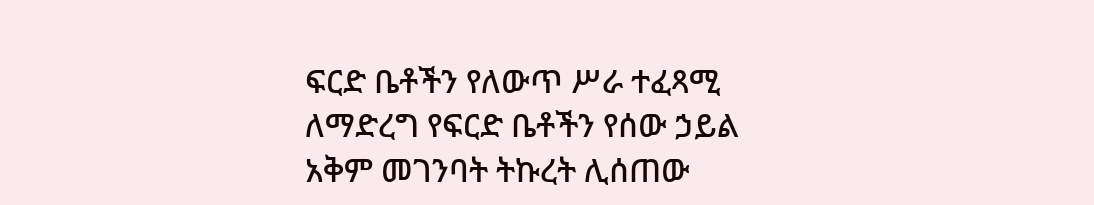ፍርድ ቤቶችን የለውጥ ሥራ ተፈጻሚ ለማድረግ የፍርድ ቤቶችን የሰው ኃይል አቅም መገንባት ትኩረት ሊሰጠው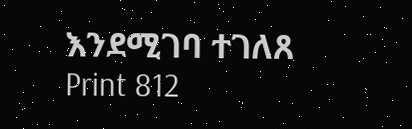እንደሚገባ ተገለጸ Print 812